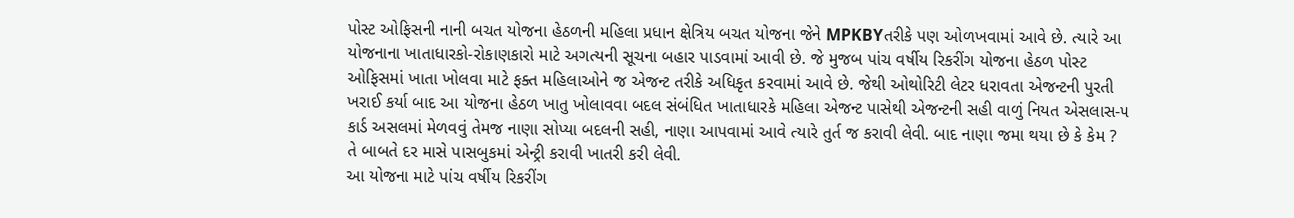પોસ્ટ ઓફિસની નાની બચત યોજના હેઠળની મહિલા પ્રધાન ક્ષેત્રિય બચત યોજના જેને MPKBYતરીકે પણ ઓળખવામાં આવે છે. ત્યારે આ યોજનાના ખાતાધારકો-રોકાણકારો માટે અગત્યની સૂચના બહાર પાડવામાં આવી છે. જે મુજબ પાંચ વર્ષીય રિકરીંગ યોજના હેઠળ પોસ્ટ ઓફિસમાં ખાતા ખોલવા માટે ફક્ત મહિલાઓને જ એજન્ટ તરીકે અધિકૃત કરવામાં આવે છે. જેથી ઓથોરિટી લેટર ધરાવતા એજન્ટની પુરતી ખરાઈ કર્યા બાદ આ યોજના હેઠળ ખાતુ ખોલાવવા બદલ સંબંધિત ખાતાધારકે મહિલા એજન્ટ પાસેથી એજન્ટની સહી વાળું નિયત એસલાસ-૫ કાર્ડ અસલમાં મેળવવું તેમજ નાણા સોપ્યા બદલની સહી, નાણા આપવામાં આવે ત્યારે તુર્ત જ કરાવી લેવી. બાદ નાણા જમા થયા છે કે કેમ ? તે બાબતે દર માસે પાસબુકમાં એન્ટ્રી કરાવી ખાતરી કરી લેવી.
આ યોજના માટે પાંચ વર્ષીય રિકરીંગ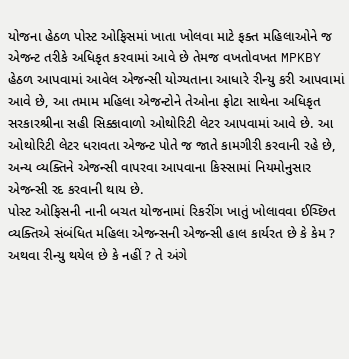યોજના હેઠળ પોસ્ટ ઓફિસમાં ખાતા ખોલવા માટે ફક્ત મહિલાઓને જ એજન્ટ તરીકે અધિકૃત કરવામાં આવે છે તેમજ વખતોવખત MPKBY હેઠળ આપવામાં આવેલ એજન્સી યોગ્યતાના આધારે રીન્યુ કરી આપવામાં આવે છે, આ તમામ મહિલા એજન્ટોને તેઓના ફોટા સાથેના અધિકૃત સરકારશ્રીના સહી સિક્કાવાળો ઓથોરિટી લેટર આપવામાં આવે છે. આ ઓથોરિટી લેટર ધરાવતા એજન્ટ પોતે જ જાતે કામગીરી કરવાની રહે છે, અન્ય વ્યક્તિને એજન્સી વાપરવા આપવાના કિસ્સામાં નિયમોનુસાર એજન્સી રદ કરવાની થાય છે.
પોસ્ટ ઓફિસની નાની બચત યોજનામાં રિકરીંગ ખાતું ખોલાવવા ઈચ્છિત વ્યક્તિએ સંબંધિત મહિલા એજન્સની એજન્સી હાલ કાર્યરત છે કે કેમ ? અથવા રીન્યુ થયેલ છે કે નહીં ? તે અંગે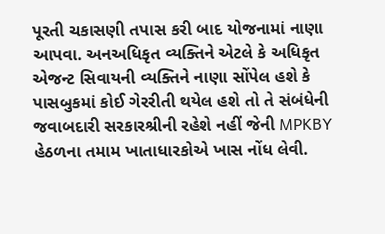પૂરતી ચકાસણી તપાસ કરી બાદ યોજનામાં નાણા આપવા. અનઅધિકૃત વ્યક્તિને એટલે કે અધિકૃત એજન્ટ સિવાયની વ્યક્તિને નાણા સોંપેલ હશે કે પાસબુકમાં કોઈ ગેરરીતી થયેલ હશે તો તે સંબંધેની જવાબદારી સરકારશ્રીની રહેશે નહીં જેની MPKBY હેઠળના તમામ ખાતાધારકોએ ખાસ નોંધ લેવી.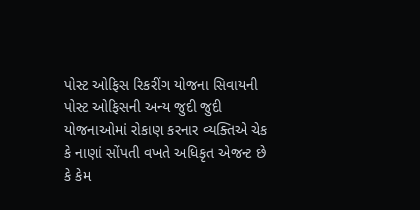પોસ્ટ ઓફિસ રિકરીંગ યોજના સિવાયની પોસ્ટ ઓફિસની અન્ય જુદી જુદી યોજનાઓમાં રોકાણ કરનાર વ્યક્તિએ ચેક કે નાણાં સોંપતી વખતે અધિકૃત એજન્ટ છે કે કેમ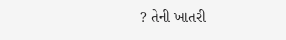? તેની ખાતરી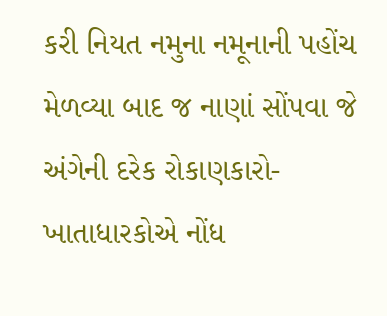કરી નિયત નમુના નમૂનાની પહોંચ મેળવ્યા બાદ જ નાણાં સોંપવા જે અંગેની દરેક રોકાણકારો- ખાતાધારકોએ નોંધ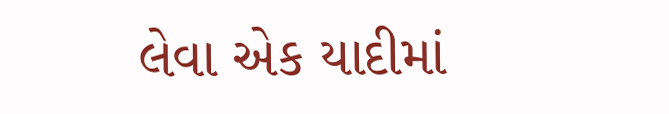લેવા એક યાદીમાં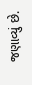જણાવ્યું છે.